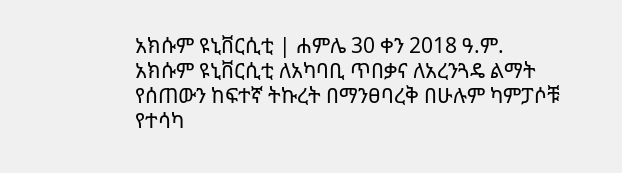አክሱም ዩኒቨርሲቲ | ሐምሌ 30 ቀን 2018 ዓ.ም.
አክሱም ዩኒቨርሲቲ ለአካባቢ ጥበቃና ለአረንጓዴ ልማት የሰጠውን ከፍተኛ ትኩረት በማንፀባረቅ በሁሉም ካምፓሶቹ የተሳካ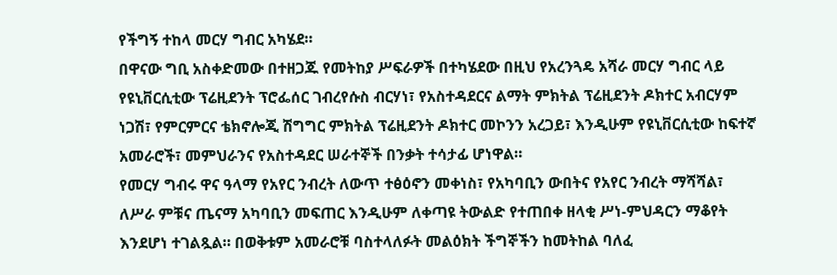የችግኝ ተከላ መርሃ ግብር አካሄደ።
በዋናው ግቢ አስቀድመው በተዘጋጁ የመትከያ ሥፍራዎች በተካሄደው በዚህ የአረንጓዴ አሻራ መርሃ ግብር ላይ የዩኒቨርሲቲው ፕሬዚደንት ፕሮፌሰር ገብረየሱስ ብርሃነ፣ የአስተዳደርና ልማት ምክትል ፕሬዚደንት ዶክተር አብርሃም ነጋሽ፣ የምርምርና ቴክኖሎጂ ሽግግር ምክትል ፕሬዚደንት ዶክተር መኮንን አረጋይ፣ እንዲሁም የዩኒቨርሲቲው ከፍተኛ አመራሮች፣ መምህራንና የአስተዳደር ሠራተኞች በንቃት ተሳታፊ ሆነዋል።
የመርሃ ግብሩ ዋና ዓላማ የአየር ንብረት ለውጥ ተፅዕኖን መቀነስ፣ የአካባቢን ውበትና የአየር ንብረት ማሻሻል፣ ለሥራ ምቹና ጤናማ አካባቢን መፍጠር እንዲሁም ለቀጣዩ ትውልድ የተጠበቀ ዘላቂ ሥነ-ምህዳርን ማቆየት እንደሆነ ተገልጿል። በወቅቱም አመራሮቹ ባስተላለፉት መልዕክት ችግኞችን ከመትከል ባለፈ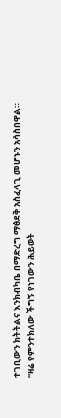ተገቢውን ክትትልና እንክብካቤ በማድረግ ማፅደቅ አስፈላጊ መሆኑን አሳስበዋል።
“ዛሬ የምንተክለው ችግኝ የነገውን ሕይወት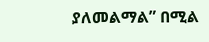ያለመልማል” በሚል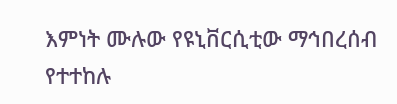እምነት ሙሉው የዩኒቨርሲቲው ማኅበረሰብ የተተከሉ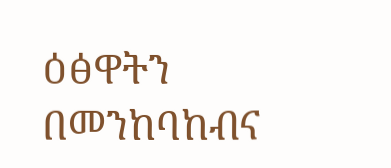ዕፅዋትን በመንከባከብና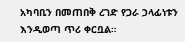አካባቢን በመጠበቅ ረገድ የጋራ ኃላፊነቱን እንዲወጣ ጥሪ ቀርቧል።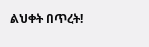ልህቀት በጥረት!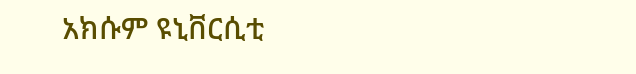አክሱም ዩኒቨርሲቲ